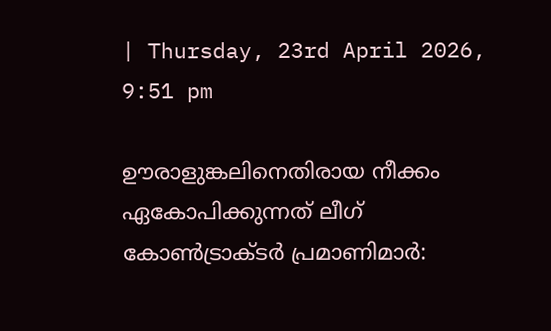| Thursday, 23rd April 2026, 9:51 pm

ഊരാളുങ്കലിനെതിരായ നീക്കം ഏകോപിക്കുന്നത് ലീഗ് കോണ്‍ട്രാക്ടര്‍ പ്രമാണിമാര്‍: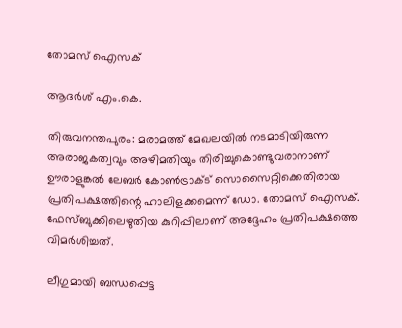തോമസ് ഐസക്

ആദർശ് എം.കെ.

തിരുവനന്തപുരം: മരാമത്ത് മേഖലയില്‍ നടമാടിയിരുന്ന അരാജകത്വവും അഴിമതിയും തിരിച്ചുകൊണ്ടുവരാനാണ് ഊരാളുങ്കല്‍ ലേബര്‍ കോണ്‍ട്രാക്ട് സൊസൈറ്റിക്കെതിരായ പ്രതിപക്ഷത്തിന്റെ ഹാലിളക്കമെന്ന് ഡോ. തോമസ് ഐസക്. ഫേസ്ബുക്കിലെഴുതിയ കുറിപ്പിലാണ് അദ്ദേഹം പ്രതിപക്ഷത്തെ വിമര്‍ശിച്ചത്.

ലീഗുമായി ബന്ധപ്പെട്ട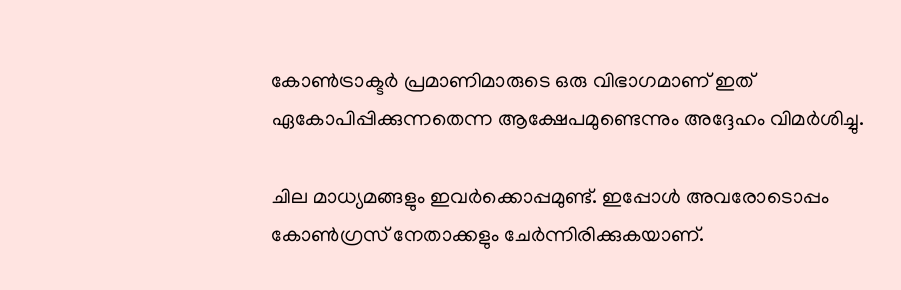കോണ്‍ട്രാക്ടര്‍ പ്രമാണിമാരുടെ ഒരു വിഭാഗമാണ് ഇത് ഏകോപിപ്പിക്കുന്നതെന്ന ആക്ഷേപമുണ്ടെന്നും അദ്ദേഹം വിമര്‍ശിച്ചു.

ചില മാധ്യമങ്ങളും ഇവര്‍ക്കൊപ്പമുണ്ട്. ഇപ്പോള്‍ അവരോടൊപ്പം കോണ്‍ഗ്രസ് നേതാക്കളും ചേര്‍ന്നിരിക്കുകയാണ്.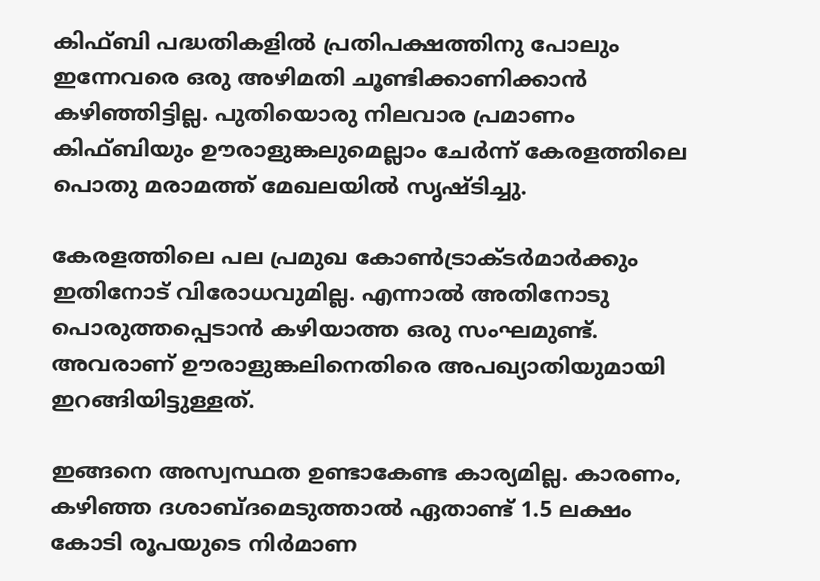കിഫ്ബി പദ്ധതികളില്‍ പ്രതിപക്ഷത്തിനു പോലും ഇന്നേവരെ ഒരു അഴിമതി ചൂണ്ടിക്കാണിക്കാന്‍ കഴിഞ്ഞിട്ടില്ല. പുതിയൊരു നിലവാര പ്രമാണം കിഫ്ബിയും ഊരാളുങ്കലുമെല്ലാം ചേര്‍ന്ന് കേരളത്തിലെ പൊതു മരാമത്ത് മേഖലയില്‍ സൃഷ്ടിച്ചു.

കേരളത്തിലെ പല പ്രമുഖ കോണ്‍ട്രാക്ടര്‍മാര്‍ക്കും ഇതിനോട് വിരോധവുമില്ല. എന്നാല്‍ അതിനോടു പൊരുത്തപ്പെടാന്‍ കഴിയാത്ത ഒരു സംഘമുണ്ട്. അവരാണ് ഊരാളുങ്കലിനെതിരെ അപഖ്യാതിയുമായി ഇറങ്ങിയിട്ടുള്ളത്.

ഇങ്ങനെ അസ്വസ്ഥത ഉണ്ടാകേണ്ട കാര്യമില്ല. കാരണം, കഴിഞ്ഞ ദശാബ്ദമെടുത്താല്‍ ഏതാണ്ട് 1.5 ലക്ഷം കോടി രൂപയുടെ നിര്‍മാണ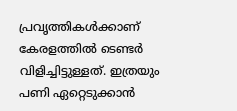പ്രവൃത്തികള്‍ക്കാണ് കേരളത്തില്‍ ടെണ്ടര്‍ വിളിച്ചിട്ടുള്ളത്. ഇത്രയും പണി ഏറ്റെടുക്കാന്‍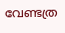വേണ്ടത്ര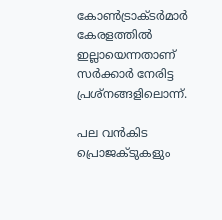കോണ്‍ട്രാക്ടര്‍മാര്‍ കേരളത്തില്‍ ഇല്ലായെന്നതാണ് സര്‍ക്കാര്‍ നേരിട്ട പ്രശ്നങ്ങളിലൊന്ന്.

പല വന്‍കിട പ്രൊജക്ടുകളും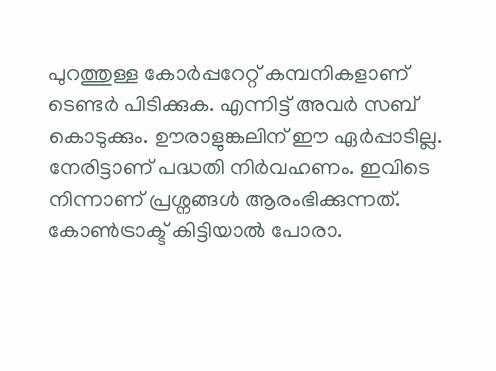പുറത്തുള്ള കോര്‍പ്പറേറ്റ് കമ്പനികളാണ് ടെണ്ടര്‍ പിടിക്കുക. എന്നിട്ട് അവര്‍ സബ് കൊടുക്കും. ഊരാളുങ്കലിന് ഈ ഏര്‍പ്പാടില്ല. നേരിട്ടാണ് പദ്ധതി നിര്‍വഹണം. ഇവിടെ നിന്നാണ് പ്രശ്നങ്ങള്‍ ആരംഭിക്കുന്നത്. കോണ്‍ട്രാക്ട് കിട്ടിയാല്‍ പോരാ.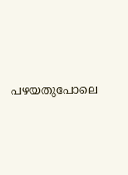പഴയതുപോലെ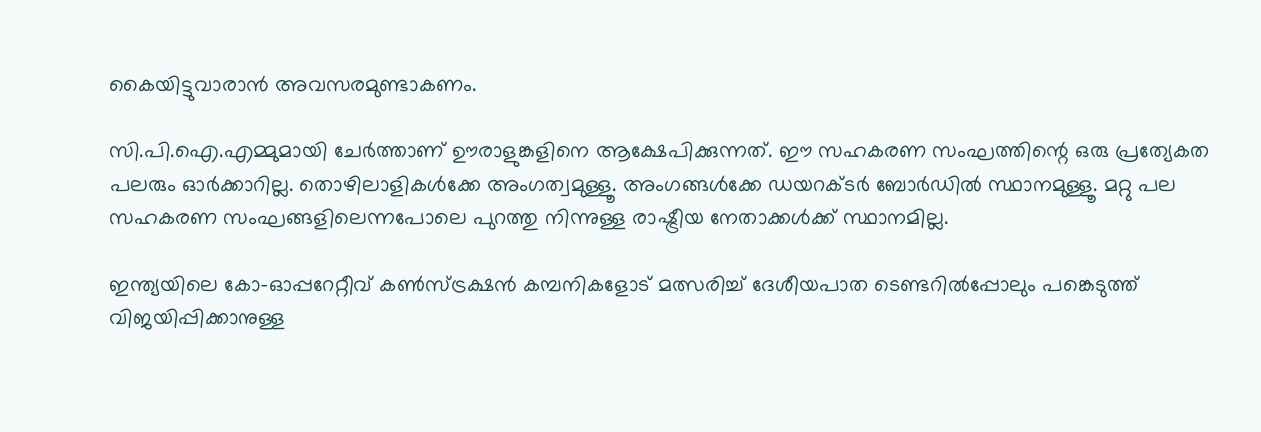കൈയിട്ടുവാരാന്‍ അവസരമുണ്ടാകണം.

സി.പി.ഐ.എമ്മുമായി ചേര്‍ത്താണ് ഊരാളുങ്കളിനെ ആക്ഷേപിക്കുന്നത്. ഈ സഹകരണ സംഘത്തിന്റെ ഒരു പ്രത്യേകത പലരും ഓര്‍ക്കാറില്ല. തൊഴിലാളികള്‍ക്കേ അംഗത്വമുള്ളൂ. അംഗങ്ങള്‍ക്കേ ഡയറക്ടര്‍ ബോര്‍ഡില്‍ സ്ഥാനമുള്ളൂ. മറ്റു പല സഹകരണ സംഘങ്ങളിലെന്നപോലെ പുറത്തു നിന്നുള്ള രാഷ്ട്രീയ നേതാക്കള്‍ക്ക് സ്ഥാനമില്ല.

ഇന്ത്യയിലെ കോ-ഓപ്പറേറ്റീവ് കണ്‍സ്ട്രക്ഷന്‍ കമ്പനികളോട് മത്സരിച്ച് ദേശീയപാത ടെണ്ടറില്‍പ്പോലും പങ്കെടുത്ത് വിജയിപ്പിക്കാനുള്ള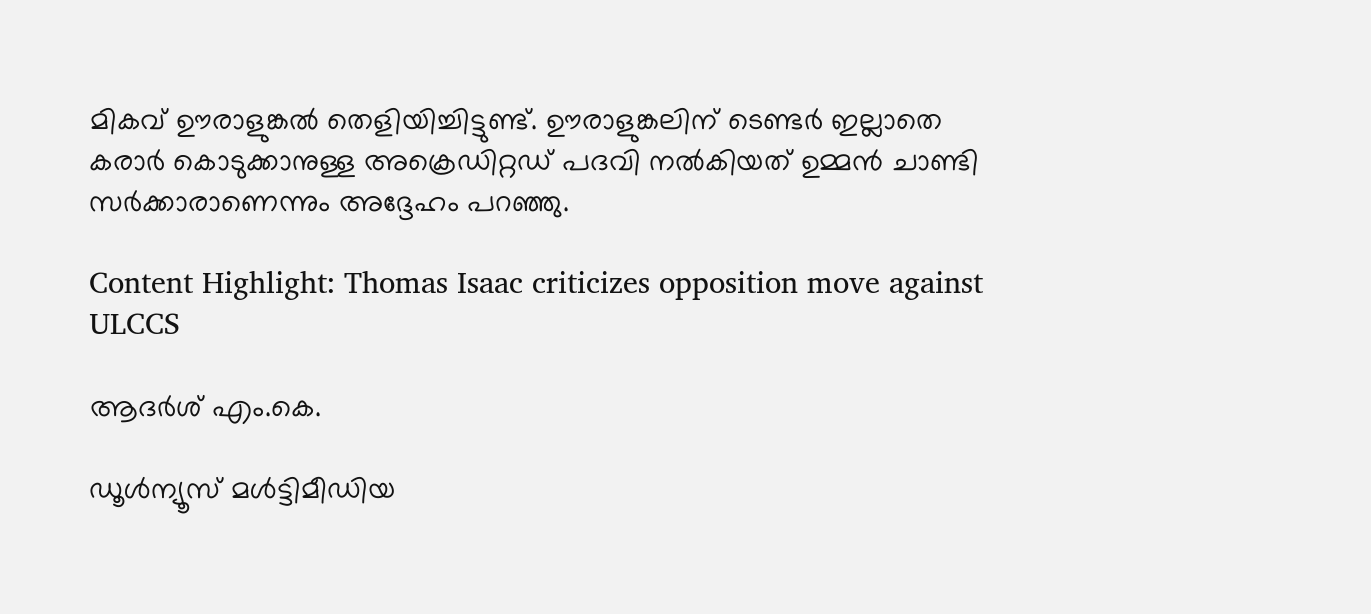മികവ് ഊരാളുങ്കല്‍ തെളിയിച്ചിട്ടുണ്ട്. ഊരാളുങ്കലിന് ടെണ്ടര്‍ ഇല്ലാതെ കരാര്‍ കൊടുക്കാനുള്ള അക്രെഡിറ്റഡ് പദവി നല്‍കിയത് ഉമ്മന്‍ ചാണ്ടി സര്‍ക്കാരാണെന്നും അദ്ദേഹം പറഞ്ഞു.

Content Highlight: Thomas Isaac criticizes opposition move against ULCCS

ആദർശ് എം.കെ.

ഡൂള്‍ന്യൂസ് മള്‍ട്ടിമീഡിയ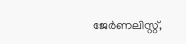ജേര്‍ണലിസ്റ്റ്,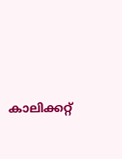കാലിക്കറ്റ്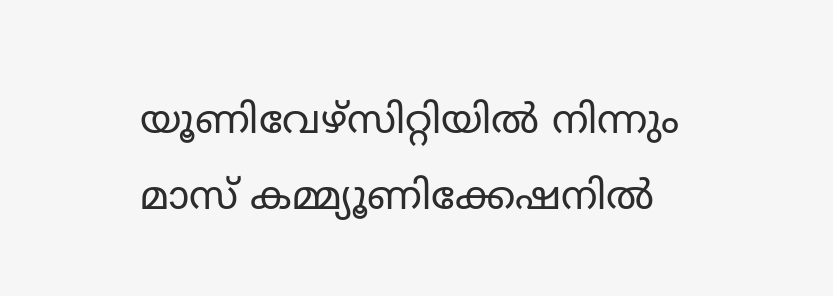യൂണിവേഴ്സിറ്റിയില്‍ നിന്നും മാസ് കമ്മ്യൂണിക്കേഷനില്‍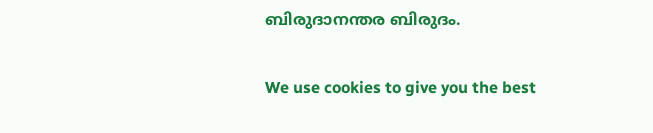ബിരുദാനന്തര ബിരുദം.

We use cookies to give you the best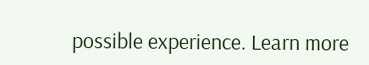possible experience. Learn more